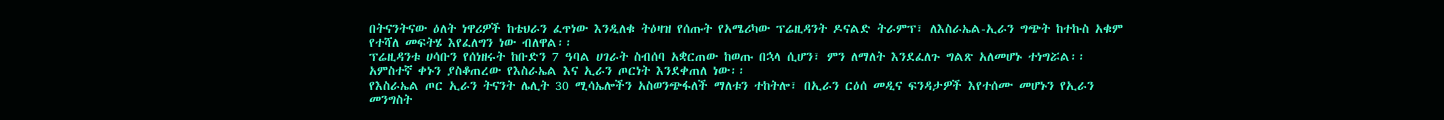በትናንትናው ዕለት ነዋሪዎች ከቴህራን ፈጥነው እንዲለቁ ትዕዛዝ የሰጡት የአሜሪካው ፕሬዚዳንት ዶናልድ ትራምፕ፣ ለእስራኤል-ኢራን ግጭት ከተኩስ አቁም የተሻለ መፍትሄ እየፈለግን ነው ብለዋል፡፡
ፕሬዚዳንቱ ሀሳቡን የሰነዘሩት ከቡድን 7 ዓባል ሀገራት ስብሰባ አቋርጠው ከወጡ በኋላ ሲሆን፣ ምን ለማለት እንደፈለጉ ግልጽ አለመሆኑ ተነግሯል፡፡
አምስተኛ ቀኑን ያስቆጠረው የእስራኤል እና ኢራን ጦርነት እንደቀጠለ ነው፡፡
የእስራኤል ጦር ኢራን ትናንት ሌሊት 30 ሚሳኤሎችን አስወንጭፋለች ማለቱን ተከትሎ፣ በኢራን ርዕሰ መዲና ፍንዳታዎች እየተሰሙ መሆኑን የኢራን መንግስት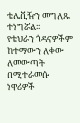ቴሌቪዥን መግለጹ ተነግሯል፡፡
የቴህራን ጎዳናዎችም ከተማውን ለቀው ለመውጣት በሚተራመሱ ነዋሪዎች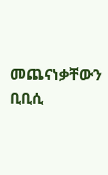መጨናነቃቸውን ቢቢሲ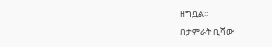ዘግቧል፡፡
በታምራት ቢሻው